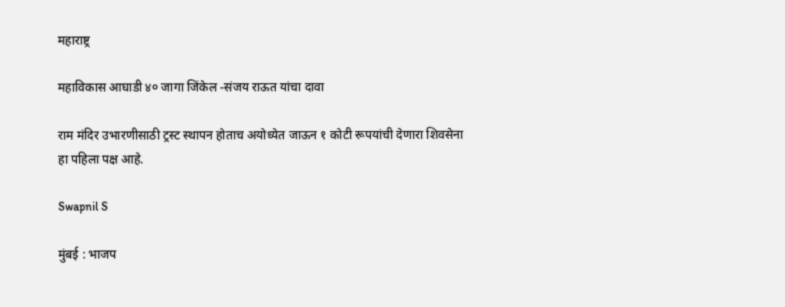महाराष्ट्र

महाविकास आघाडी ४० जागा जिंकेल -संजय राऊत यांचा दावा

राम मंदिर उभारणीसाठी ट्रस्ट स्थापन होताच अयोध्येत जाऊन १ कोटी रूपयांची देणारा शिवसेना हा पहिला पक्ष आहे.

Swapnil S

मुंबई : भाजप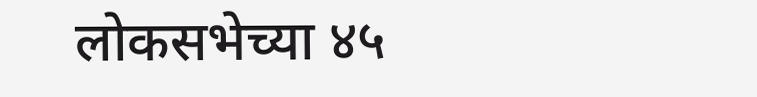लोकसभेच्या ४५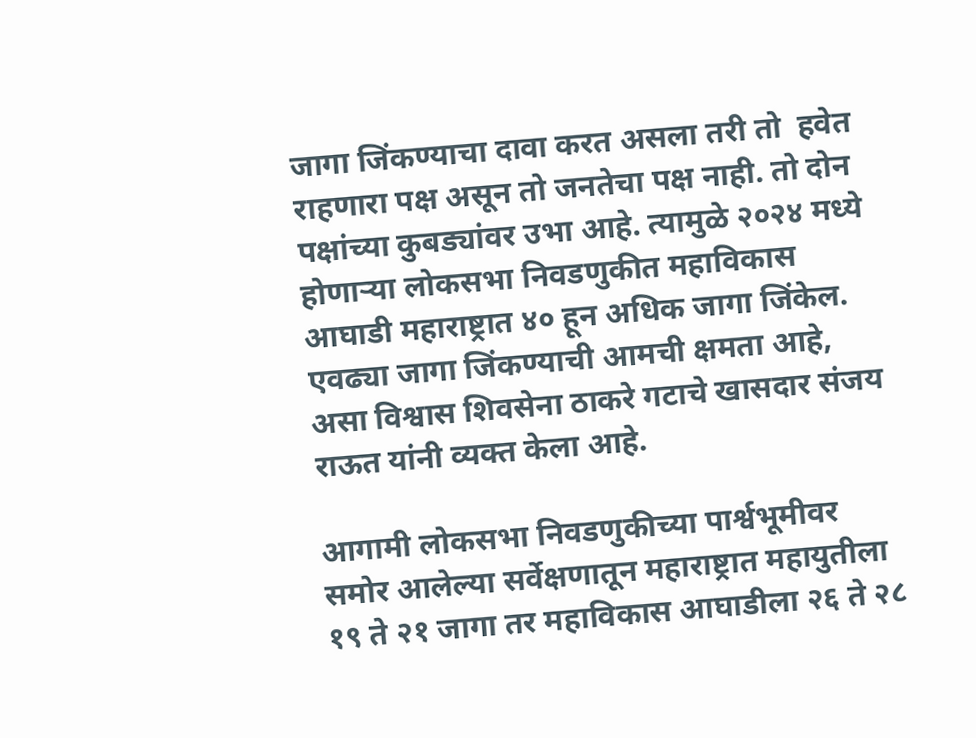जागा जिंकण्याचा दावा करत असला तरी तो  हवेत राहणारा पक्ष असून तो जनतेचा पक्ष नाही. तो दोन पक्षांच्या कुबड्यांवर उभा आहे. त्यामुळे २०२४ मध्ये होणाऱ्या लोकसभा निवडणुकीत महाविकास आघाडी महाराष्ट्रात ४० हून अधिक जागा जिंकेल. एवढ्या जागा जिंकण्याची आमची क्षमता आहे, असा विश्वास शिवसेना ठाकरे गटाचे खासदार संजय राऊत यांनी व्यक्त केला आहे.

आगामी लोकसभा निवडणुकीच्या पार्श्वभूमीवर समोर आलेल्या सर्वेक्षणातून महाराष्ट्रात महायुतीला १९ ते २१ जागा तर महाविकास आघाडीला २६ ते २८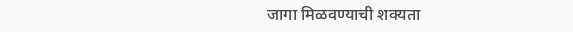जागा मिळवण्याची शक्यता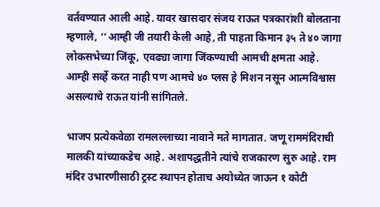वर्तवण्यात आली आहे. यावर खासदार संजय राऊत पत्रकारांशी बोलताना म्हणाले, ‘‘आम्ही जी तयारी केली आहे, ती पाहता किमान ३५ ते ४० जागा लोकसभेच्या जिंकू, एवढ्या जागा जिंकण्याची आमची क्षमता आहे. आम्ही सर्व्हे करत नाही पण आमचे ४० प्लस हे मिशन नसून आत्मविश्वास असल्याचे राऊत यांनी सांगितले.

भाजप प्रत्येकवेळा रामलल्लाच्या नावाने मते मागतात. जणू राममंदिराची मालकी यांच्याकडेच आहे. अशापद्धतीने त्यांचे राजकारण सुरु आहे. राम मंदिर उभारणीसाठी ट्रस्ट स्थापन होताच अयोध्येत जाऊन १ कोटी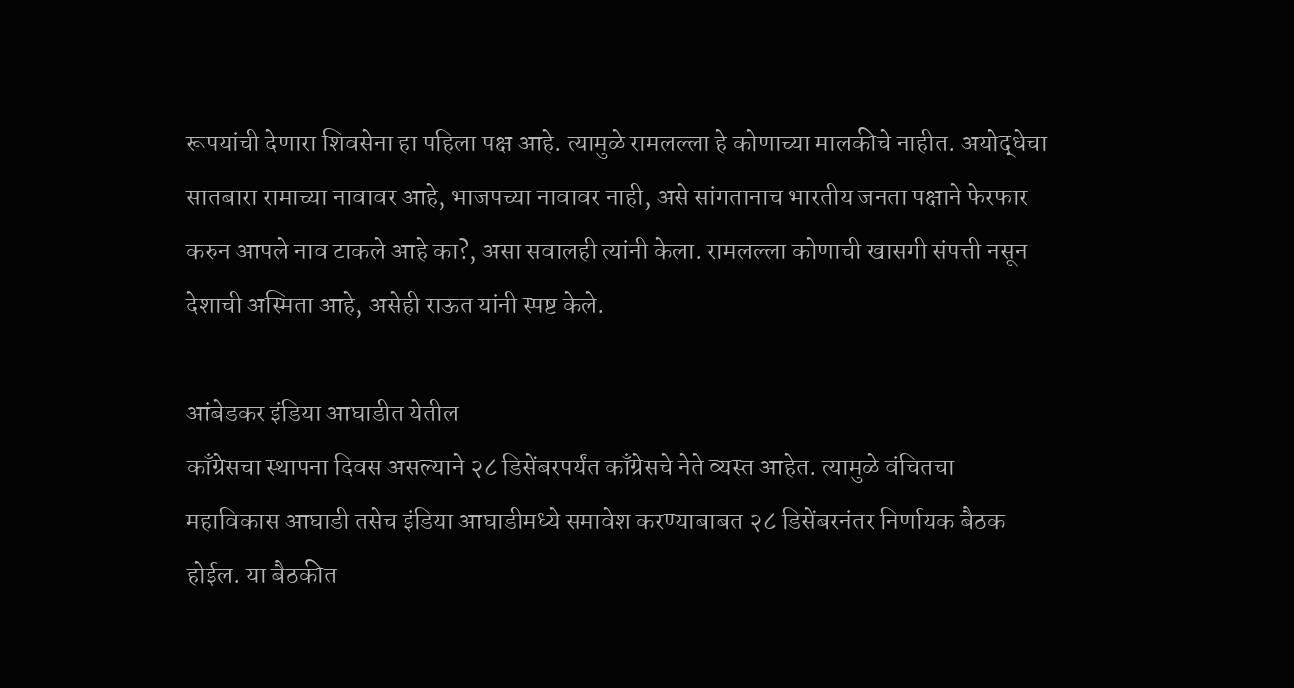रूपयांची देणारा शिवसेना हा पहिला पक्ष आहे. त्यामुळे रामलल्ला हे कोणाच्या मालकीचे नाहीत. अयोद्धेचा सातबारा रामाच्या नावावर आहे, भाजपच्या नावावर नाही, असे सांगतानाच भारतीय जनता पक्षाने फेरफार करुन आपले नाव टाकले आहे का?, असा सवालही त्यांनी केला. रामलल्ला कोणाची खासगी संपत्ती नसून  देशाची अस्मिता आहे, असेही राऊत यांनी स्पष्ट केले.

आंबेडकर इंडिया आघाडीत येतील
काँग्रेसचा स्थापना दिवस असल्याने २८ डिसेंबरपर्यंत काँग्रेसचे नेते व्यस्त आहेत. त्यामुळे वंचितचा महाविकास आघाडी तसेच इंडिया आघाडीमध्ये समावेश करण्याबाबत २८ डिसेंबरनंतर निर्णायक बैठक होईल. या बैठकीत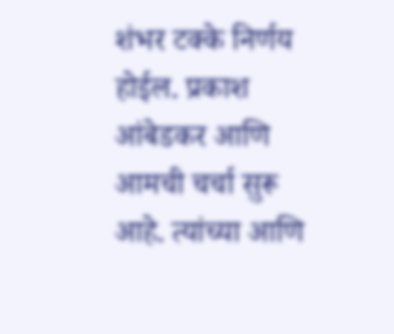शंभर टक्के निर्णय होईल. प्रकाश आंबेडकर आणि आमची चर्चा सुरू आहे. त्यांच्या आणि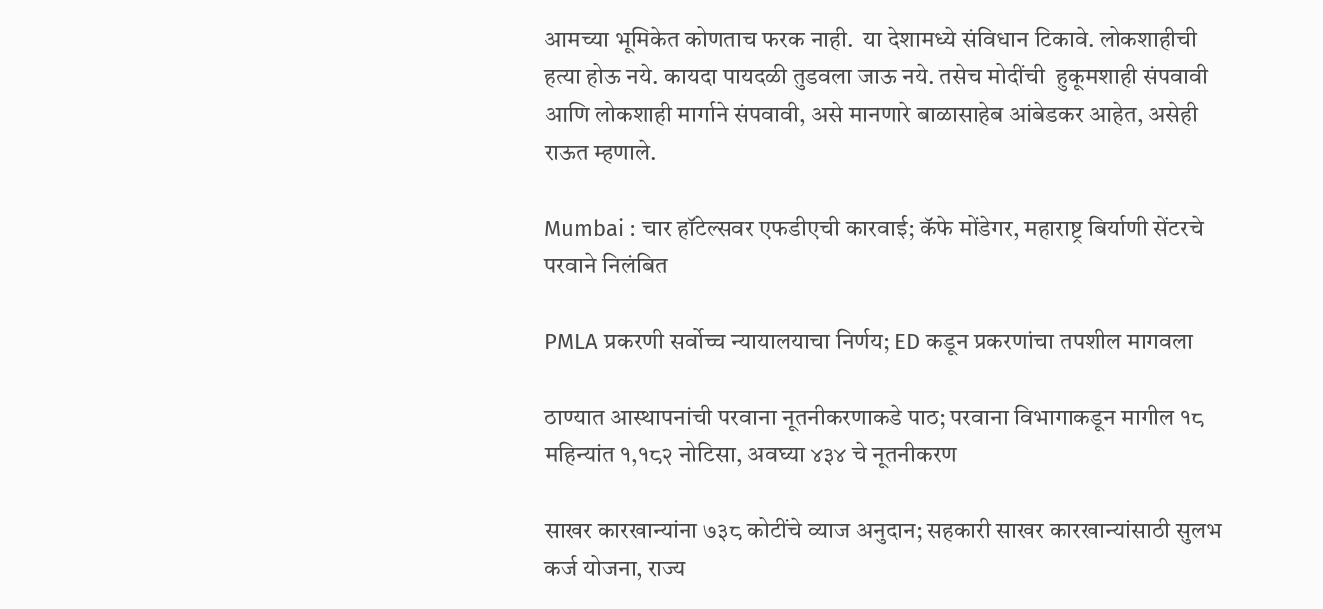आमच्या भूमिकेत कोणताच फरक नाही.  या देशामध्ये संविधान टिकावे. लोकशाहीची हत्या होऊ नये. कायदा पायदळी तुडवला जाऊ नये. तसेच मोदींची  हुकूमशाही संपवावी आणि लोकशाही मार्गाने संपवावी, असे मानणारे बाळासाहेब आंबेडकर आहेत, असेही राऊत म्हणाले.

Mumbai : चार हॉटेल्सवर एफडीएची कारवाई; कॅफे मोंडेगर, महाराष्ट्र बिर्याणी सेंटरचे परवाने निलंबित

PMLA प्रकरणी सर्वोच्च न्यायालयाचा निर्णय; ED कडून प्रकरणांचा तपशील मागवला

ठाण्यात आस्थापनांची परवाना नूतनीकरणाकडे पाठ; परवाना विभागाकडून मागील १८ महिन्यांत १,१८२ नोटिसा, अवघ्या ४३४ चे नूतनीकरण

साखर कारखान्यांना ७३८ कोटींचे व्याज अनुदान; सहकारी साखर कारखान्यांसाठी सुलभ कर्ज योजना, राज्य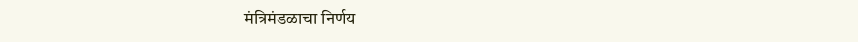मंत्रिमंडळाचा निर्णय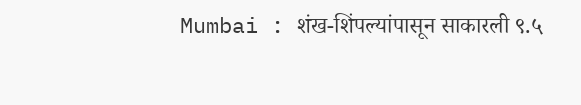Mumbai : शंख-शिंपल्यांपासून साकारली ९.५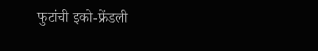फुटांची इको-फ्रेंडली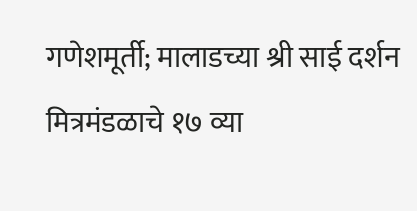गणेशमूर्ती; मालाडच्या श्री साई दर्शन मित्रमंडळाचे १७ व्या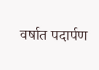वर्षात पदार्पण